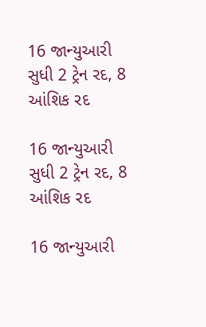16 જાન્યુઆરી સુધી 2 ટ્રેન રદ, 8 આંશિક રદ

16 જાન્યુઆરી સુધી 2 ટ્રેન રદ, 8 આંશિક રદ

16 જાન્યુઆરી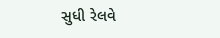સુધી રેલવે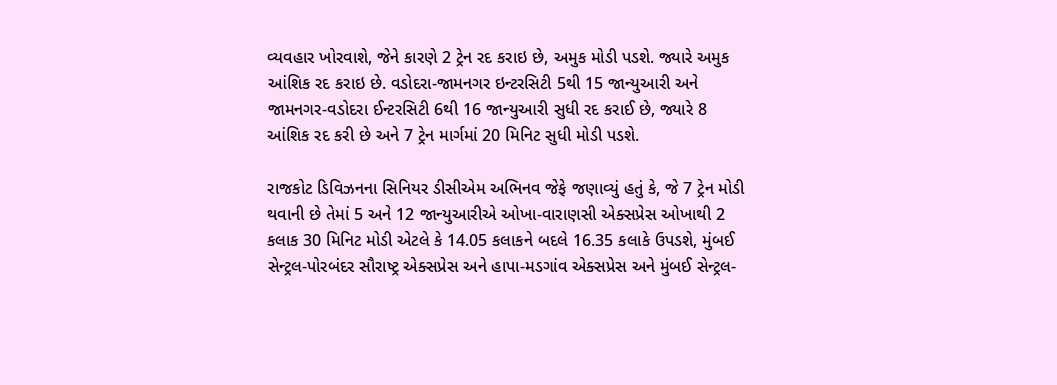વ્યવહાર ખોરવાશે, જેને કારણે 2 ટ્રેન રદ કરાઇ છે, અમુક મોડી પડશે. જ્યારે અમુક આંશિક રદ કરાઇ છે. વડોદરા-જામનગર ઇન્ટરસિટી 5થી 15 જાન્યુઆરી અને જામનગર-વડોદરા ઈન્ટરસિટી 6થી 16 જાન્યુઆરી સુધી રદ કરાઈ છે, જ્યારે 8 આંશિક રદ કરી છે અને 7 ટ્રેન માર્ગમાં 20 મિનિટ સુધી મોડી પડશે.

રાજકોટ ડિવિઝનના સિનિયર ડીસીએમ અભિનવ જેફે જણાવ્યું હતું કે, જે 7 ટ્રેન મોડી થવાની છે તેમાં 5 અને 12 જાન્યુઆરીએ ઓખા-વારાણસી એક્સપ્રેસ ઓખાથી 2 કલાક 30 મિનિટ મોડી એટલે કે 14.05 કલાકને બદલે 16.35 કલાકે ઉપડશે, મુંબઈ સેન્ટ્રલ-પોરબંદર સૌરાષ્ટ્ર એક્સપ્રેસ અને હાપા-મડગાંવ એક્સપ્રેસ અને મુંબઈ સેન્ટ્રલ-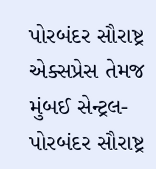પોરબંદર સૌરાષ્ટ્ર એક્સપ્રેસ તેમજ મુંબઈ સેન્ટ્રલ-પોરબંદર સૌરાષ્ટ્ર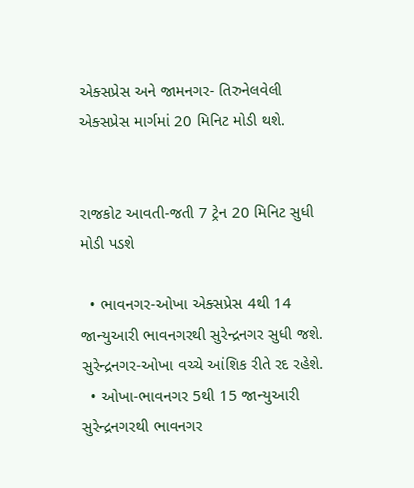એક્સપ્રેસ અને જામનગર- તિરુનેલવેલી એક્સપ્રેસ માર્ગમાં 20 મિનિટ મોડી થશે.


રાજકોટ આવતી-જતી 7 ટ્રેન 20 મિનિટ સુધી મોડી પડશે

  • ભાવનગર-ઓખા એક્સપ્રેસ 4થી 14 જાન્યુઆરી ભાવનગરથી સુરેન્દ્રનગર સુધી જશે. સુરેન્દ્રનગર-ઓખા વચ્ચે આંશિક રીતે રદ રહેશે.
  • ઓખા-ભાવનગર 5થી 15 જાન્યુઆરી સુરેન્દ્રનગરથી ભાવનગર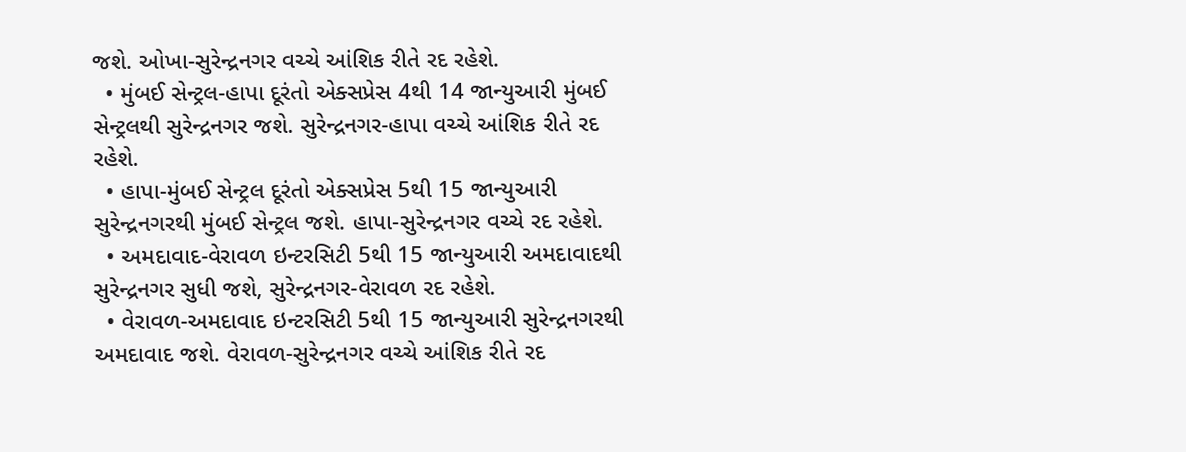જશે. ઓખા-સુરેન્દ્રનગર વચ્ચે આંશિક રીતે રદ રહેશે.
  • મુંબઈ સેન્ટ્રલ-હાપા દૂરંતો એક્સપ્રેસ 4થી 14 જાન્યુઆરી મુંબઈ સેન્ટ્રલથી સુરેન્દ્રનગર જશે. સુરેન્દ્રનગર-હાપા વચ્ચે આંશિક રીતે રદ રહેશે.
  • હાપા-મુંબઈ સેન્ટ્રલ દૂરંતો એક્સપ્રેસ 5થી 15 જાન્યુઆરી સુરેન્દ્રનગરથી મુંબઈ સેન્ટ્રલ જશે. હાપા-સુરેન્દ્રનગર વચ્ચે રદ રહેશે.
  • અમદાવાદ-વેરાવળ ઇન્ટરસિટી 5થી 15 જાન્યુઆરી અમદાવાદથી સુરેન્દ્રનગર સુધી જશે, સુરેન્દ્રનગર-વેરાવળ રદ રહેશે.
  • વેરાવળ-અમદાવાદ ઇન્ટરસિટી 5થી 15 જાન્યુઆરી સુરેન્દ્રનગરથી અમદાવાદ જશે. વેરાવળ-સુરેન્દ્રનગર વચ્ચે આંશિક રીતે રદ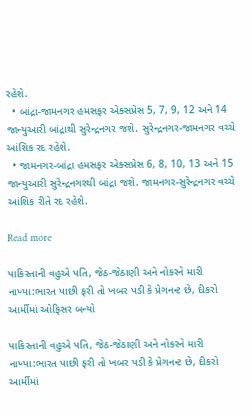રહેશે.
  • બાંદ્રા-જામનગર હમસફર એક્સપ્રેસ 5, 7, 9, 12 અને 14 જાન્યુઆરી બાંદ્રાથી સુરેન્દ્રનગર જશે. સુરેન્દ્રનગર-જામનગર વચ્ચે આંશિક રદ રહેશે.
  • જામનગર-બાંદ્રા હમસફર એક્સપ્રેસ 6, 8, 10, 13 અને 15 જાન્યુઆરી સુરેન્દ્રનગરથી બાંદ્રા જશે. જામનગર-સુરેન્દ્રનગર વચ્ચે આંશિક રીતે રદ રહેશે.

Read more

પાકિસ્તાની વહુએ પતિ, જેઠ-જેઠાણી અને નોકરને મારી નાખ્યા:ભારત પાછી ફરી તો ખબર પડી કે પ્રેગનન્ટ છે, દીકરો આર્મીમાં ઓફિસર બન્યો

પાકિસ્તાની વહુએ પતિ, જેઠ-જેઠાણી અને નોકરને મારી નાખ્યા:ભારત પાછી ફરી તો ખબર પડી કે પ્રેગનન્ટ છે, દીકરો આર્મીમાં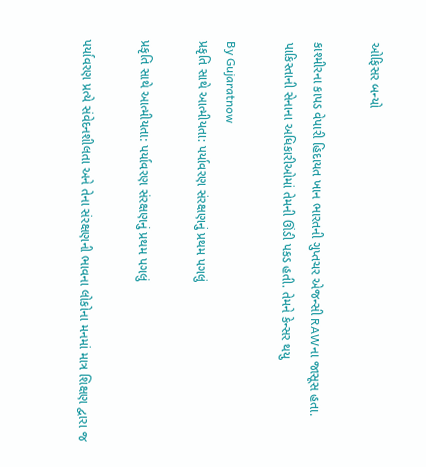ઓફિસર બન્યો

કાશ્મીરના કાપડ વેપારી હિદાયત ખાન ભારતની ગુપ્તચર એજન્સી RAWના જાસૂસ હતા. પાકિસ્તાની સેનાના અધિકારીઓમાં તેમની ઊંડી પકડ હતી. તેમને કેન્સર થયુ

By Gujaratnow
પ્રકૃતિ સાથે આત્મીયતા: પર્યાવરણ સંરક્ષણનું પ્રથમ પગલું

પ્રકૃતિ સાથે આત્મીયતા: પર્યાવરણ સંરક્ષણનું પ્રથમ પગલું

પર્યાવરણ પ્રત્યે સંવેદનશીલતા અને તેના સંરક્ષણની ભાવના લોકોના મનમાં માત્ર શિક્ષણ દ્વારા જ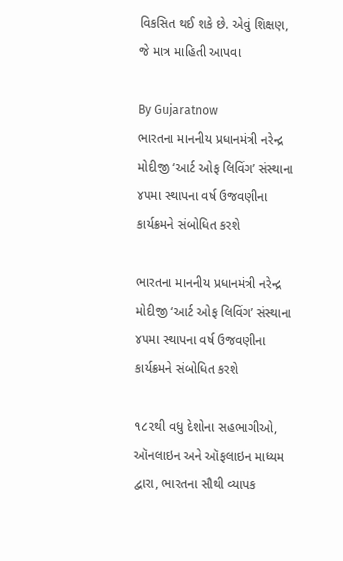વિકસિત થઈ શકે છે. એવું શિક્ષણ, જે માત્ર માહિતી આપવા

By Gujaratnow
ભારતના માનનીય પ્રધાનમંત્રી નરેન્દ્ર મોદીજી ‘આર્ટ ઓફ લિવિંગ’ સંસ્થાના ૪૫મા સ્થાપના વર્ષ ઉજવણીના કાર્યક્રમને સંબોધિત કરશે

ભારતના માનનીય પ્રધાનમંત્રી નરેન્દ્ર મોદીજી ‘આર્ટ ઓફ લિવિંગ’ સંસ્થાના ૪૫મા સ્થાપના વર્ષ ઉજવણીના કાર્યક્રમને સંબોધિત કરશે

૧૮૨થી વધુ દેશોના સહભાગીઓ, ઑનલાઇન અને ઑફલાઇન માધ્યમ દ્વારા, ભારતના સૌથી વ્યાપક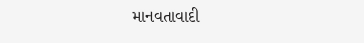માનવતાવાદી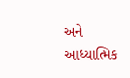અને આધ્યાત્મિક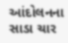આંદોલનના સાડા ચાર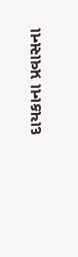દાયકાના પ્રવાસના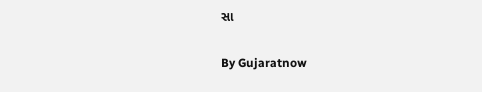સા

By Gujaratnow